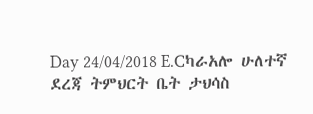Day 24/04/2018 E.Cካራአሎ ሁለተኛ ደረጃ ትምህርት ቤት ታህሳስ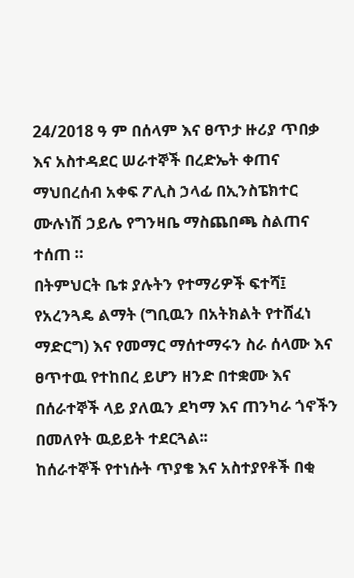24/2018 ዓ ም በሰላም እና ፀጥታ ዙሪያ ጥበቃ እና አስተዳደር ሠራተኞች በረድኤት ቀጠና ማህበረሰብ አቀፍ ፖሊስ ኃላፊ በኢንስፔክተር ሙሉነሽ ኃይሌ የግንዛቤ ማስጨበጫ ስልጠና ተሰጠ ።
በትምህርት ቤቱ ያሉትን የተማሪዎች ፍተሻ፤ የአረንጓዴ ልማት (ግቢዉን በአትክልት የተሸፈነ ማድርግ) እና የመማር ማሰተማሩን ስራ ሰላሙ እና ፀጥተዉ የተከበረ ይሆን ዘንድ በተቋሙ እና በሰራተኞች ላይ ያለዉን ደካማ እና ጠንካራ ጎኖችን በመለየት ዉይይት ተደርጓል፡፡
ከሰራተኞች የተነሱት ጥያቄ እና አስተያየቶች በቂ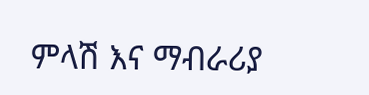ምላሽ እና ማብራሪያ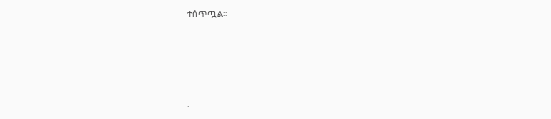ተሰጥጧል፡፡




.